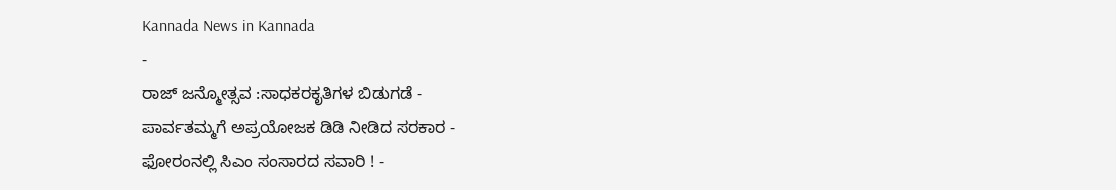Kannada News in Kannada
-
ರಾಜ್ ಜನ್ಮೋತ್ಸವ :ಸಾಧಕರಕೃತಿಗಳ ಬಿಡುಗಡೆ -
ಪಾರ್ವತಮ್ಮಗೆ ಅಪ್ರಯೋಜಕ ಡಿಡಿ ನೀಡಿದ ಸರಕಾರ -
ಫೋರಂನಲ್ಲಿ ಸಿಎಂ ಸಂಸಾರದ ಸವಾರಿ ! -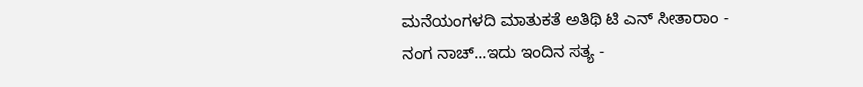ಮನೆಯಂಗಳದಿ ಮಾತುಕತೆ ಅತಿಥಿ ಟಿ ಎನ್ ಸೀತಾರಾಂ -
ನಂಗ ನಾಚ್...ಇದು ಇಂದಿನ ಸತ್ಯ -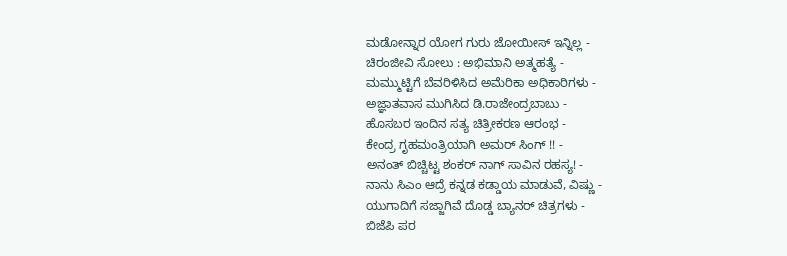ಮಡೋನ್ನಾರ ಯೋಗ ಗುರು ಜೋಯೀಸ್ ಇನ್ನಿಲ್ಲ -
ಚಿರಂಜೀವಿ ಸೋಲು : ಅಭಿಮಾನಿ ಅತ್ಮಹತ್ಯೆ -
ಮಮ್ಮುಟ್ಟಿಗೆ ಬೆವರಿಳಿಸಿದ ಅಮೆರಿಕಾ ಅಧಿಕಾರಿಗಳು -
ಅಜ್ಞಾತವಾಸ ಮುಗಿಸಿದ ಡಿ.ರಾಜೇಂದ್ರಬಾಬು -
ಹೊಸಬರ ಇಂದಿನ ಸತ್ಯ ಚಿತ್ರೀಕರಣ ಆರಂಭ -
ಕೇಂದ್ರ ಗೃಹಮಂತ್ರಿಯಾಗಿ ಅಮರ್ ಸಿಂಗ್ !! -
ಅನಂತ್ ಬಿಚ್ಚಿಟ್ಟ ಶಂಕರ್ ನಾಗ್ ಸಾವಿನ ರಹಸ್ಯ! -
ನಾನು ಸಿಎಂ ಆದ್ರೆ ಕನ್ನಡ ಕಡ್ಡಾಯ ಮಾಡುವೆ, ವಿಷ್ಣು -
ಯುಗಾದಿಗೆ ಸಜ್ಜಾಗಿವೆ ದೊಡ್ಡ ಬ್ಯಾನರ್ ಚಿತ್ರಗಳು -
ಬಿಜೆಪಿ ಪರ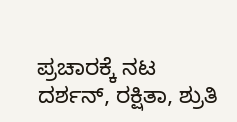ಪ್ರಚಾರಕ್ಕೆ ನಟ ದರ್ಶನ್, ರಕ್ಷಿತಾ, ಶ್ರುತಿ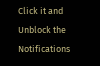Click it and Unblock the Notifications